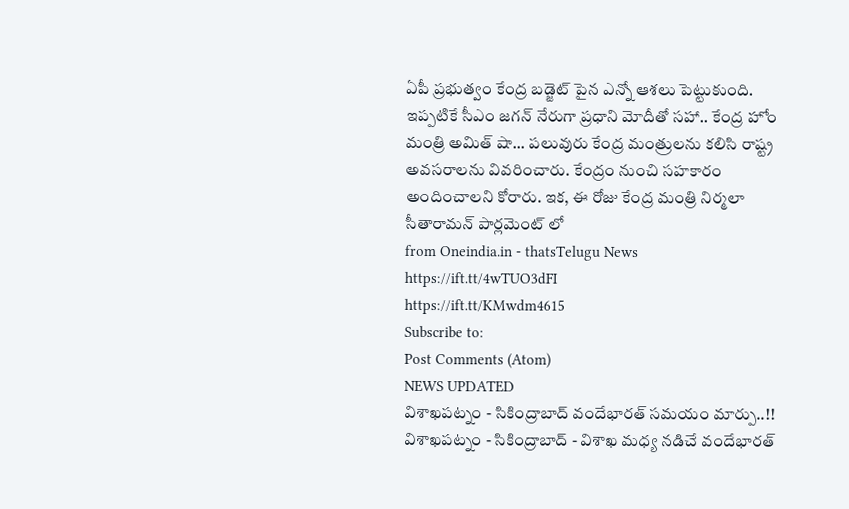ఏపీ ప్రభుత్వం కేంద్ర బడ్జెట్ పైన ఎన్నో ఆశలు పెట్టుకుంది. ఇప్పటికే సీఎం జగన్ నేరుగా ప్రధాని మోదీతో సహా.. కేంద్ర హోం మంత్రి అమిత్ షా... పలువురు కేంద్ర మంత్రులను కలిసి రాష్ట్ర అవసరాలను వివరించారు. కేంద్రం నుంచి సహకారం అందించాలని కోరారు. ఇక, ఈ రోజు కేంద్ర మంత్రి నిర్మలా సీతారామన్ పార్లమెంట్ లో
from Oneindia.in - thatsTelugu News https://ift.tt/4wTUO3dFI
https://ift.tt/KMwdm4615
Subscribe to:
Post Comments (Atom)
NEWS UPDATED
విశాఖపట్నం - సికింద్రాబాద్ వందేభారత్ సమయం మార్పు..!!
విశాఖపట్నం - సికింద్రాబాద్ - విశాఖ మధ్య నడిచే వందేభారత్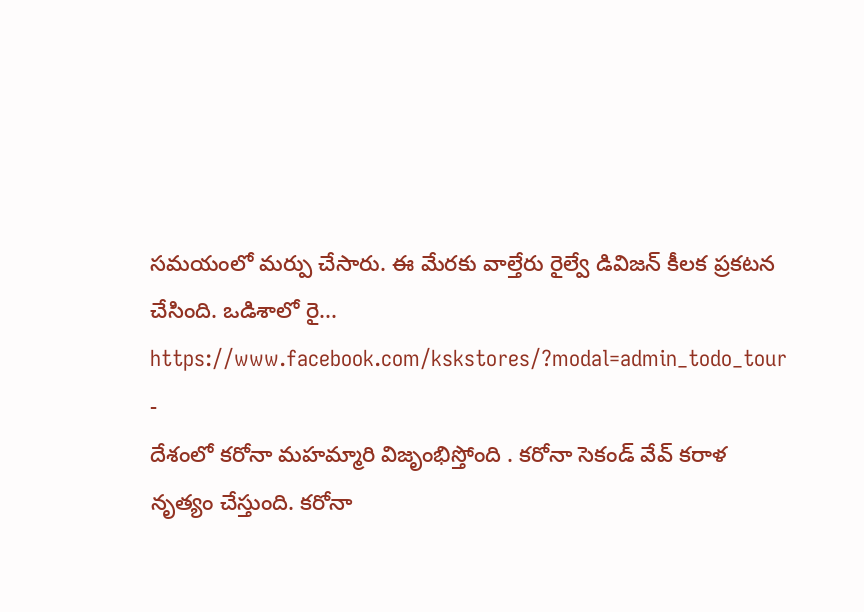సమయంలో మర్పు చేసారు. ఈ మేరకు వాల్తేరు రైల్వే డివిజన్ కీలక ప్రకటన చేసింది. ఒడిశాలో రై...
https://www.facebook.com/kskstores/?modal=admin_todo_tour
-
దేశంలో కరోనా మహమ్మారి విజృంభిస్తోంది . కరోనా సెకండ్ వేవ్ కరాళ నృత్యం చేస్తుంది. కరోనా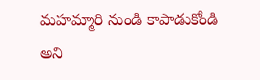మహమ్మారి నుండి కాపాడుకోండి అని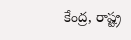కేంద్ర, రాష్ట్ర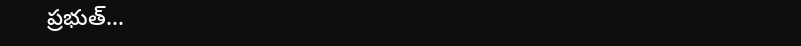ప్రభుత్...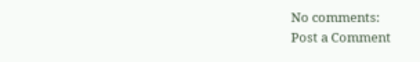No comments:
Post a Comment